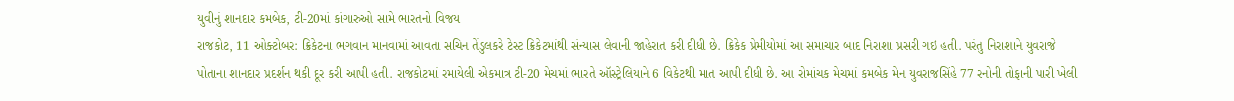યુવીનું શાનદાર કમબેક, ટી-20માં કાંગારુઓ સામે ભારતનો વિજય
રાજકોટ, 11 ઓક્ટોબર: ક્રિકેટના ભગવાન માનવામાં આવતા સચિન તેંડુલકરે ટેસ્ટ ક્રિકેટમાંથી સંન્યાસ લેવાની જાહેરાત કરી દીધી છે. ક્રિકેક પ્રેમીયોમાં આ સમાચાર બાદ નિરાશા પ્રસરી ગઇ હતી. પરંતુ નિરાશાને યુવરાજે પોતાના શાનદાર પ્રદર્શન થકી દૂર કરી આપી હતી. રાજકોટમાં રમાયેલી એકમાત્ર ટી-20 મેચમાં ભારતે ઑસ્ટ્રેલિયાને 6 વિકેટથી માત આપી દીધી છે. આ રોમાંચક મેચમાં કમબેક મેન યુવરાજસિંહે 77 રનોની તોફાની પારી ખેલી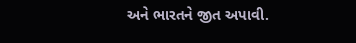અને ભારતને જીત અપાવી.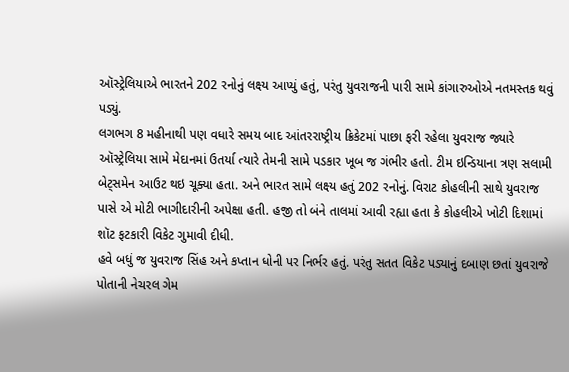ઑસ્ટ્રેલિયાએ ભારતને 202 રનોનું લક્ષ્ય આપ્યું હતું, પરંતુ યુવરાજની પારી સામે કાંગારુઓએ નતમસ્તક થવું પડ્યું.
લગભગ 8 મહીનાથી પણ વધારે સમય બાદ આંતરરાષ્ટ્રીય ક્રિકેટમાં પાછા ફરી રહેલા યુવરાજ જ્યારે ઑસ્ટ્રેલિયા સામે મેદાનમાં ઉતર્યા ત્યારે તેમની સામે પડકાર ખૂબ જ ગંભીર હતો. ટીમ ઇન્ડિયાના ત્રણ સલામી બેટ્સમેન આઉટ થઇ ચૂક્યા હતા. અને ભારત સામે લક્ષ્ય હતું 202 રનોનું. વિરાટ કોહલીની સાથે યુવરાજ પાસે એ મોટી ભાગીદારીની અપેક્ષા હતી. હજી તો બંને તાલમાં આવી રહ્યા હતા કે કોહલીએ ખોટી દિશામાં શૉટ ફટકારી વિકેટ ગુમાવી દીધી.
હવે બધું જ યુવરાજ સિંહ અને કપ્તાન ધોની પર નિર્ભર હતું. પરંતુ સતત વિકેટ પડ્યાનું દબાણ છતાં યુવરાજે પોતાની નેચરલ ગેમ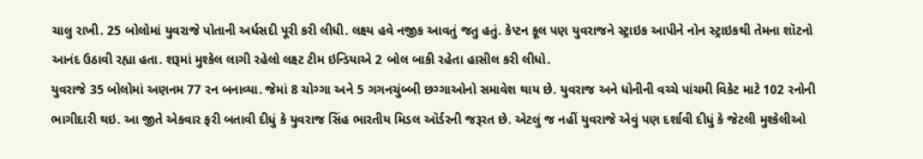ચાલુ રાખી. 25 બોલોમાં યુવરાજે પોતાની અર્ધસદી પૂરી કરી લીધી. લક્ષ્ય હવે નજીક આવતું જતુ હતું. કેપ્ટન કૂલ પણ યુવરાજને સ્ટ્રાઇક આપીને નોન સ્ટ્રાઇકથી તેમના શૉટનો આનંદ ઉઠાવી રહ્યા હતા. શરૂમાં મુશ્કેલ લાગી રહેલો લક્ષ્ટ ટીમ ઇન્ડિયાએ 2 બોલ બાકી રહેતા હાસીલ કરી લીધો.
યુવરાજે 35 બોલોમાં અણનમ 77 રન બનાવ્યા. જેમાં 8 ચોગ્ગા અને 5 ગગનચુંબ્બી છગ્ગાઓનો સમાવેશ થાય છે. યુવરાજ અને ધોનીની વચ્ચે પાંચમી વિકેટ માટે 102 રનોની ભાગીદારી થઇ. આ જીતે એકવાર ફરી બતાવી દીધું કે યુવરાજ સિંહ ભારતીય મિડલ ઑર્ડરની જરૂરત છે. એટલું જ નહીં યુવરાજે એવું પણ દર્શાવી દીધું કે જેટલી મુશ્કેલીઓ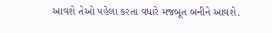આવશે તેઓ પહેલા કરતા વધારે મજબૂત બનીને આવશે.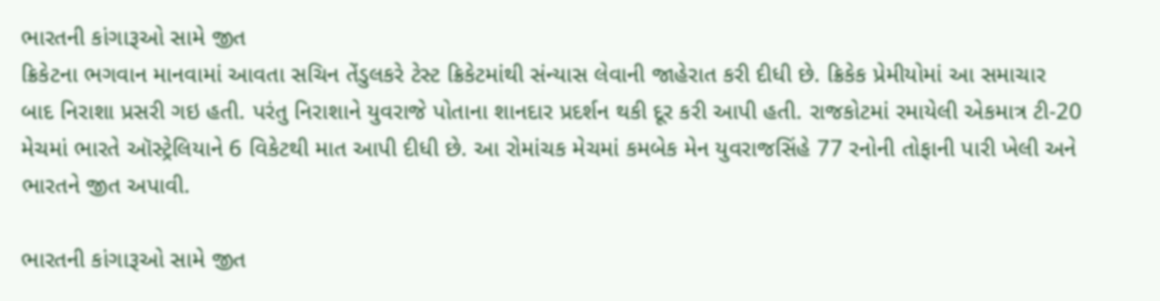ભારતની કાંગારૂઓ સામે જીત
ક્રિકેટના ભગવાન માનવામાં આવતા સચિન તેંડુલકરે ટેસ્ટ ક્રિકેટમાંથી સંન્યાસ લેવાની જાહેરાત કરી દીધી છે. ક્રિકેક પ્રેમીયોમાં આ સમાચાર બાદ નિરાશા પ્રસરી ગઇ હતી. પરંતુ નિરાશાને યુવરાજે પોતાના શાનદાર પ્રદર્શન થકી દૂર કરી આપી હતી. રાજકોટમાં રમાયેલી એકમાત્ર ટી-20 મેચમાં ભારતે ઑસ્ટ્રેલિયાને 6 વિકેટથી માત આપી દીધી છે. આ રોમાંચક મેચમાં કમબેક મેન યુવરાજસિંહે 77 રનોની તોફાની પારી ખેલી અને ભારતને જીત અપાવી.

ભારતની કાંગારૂઓ સામે જીત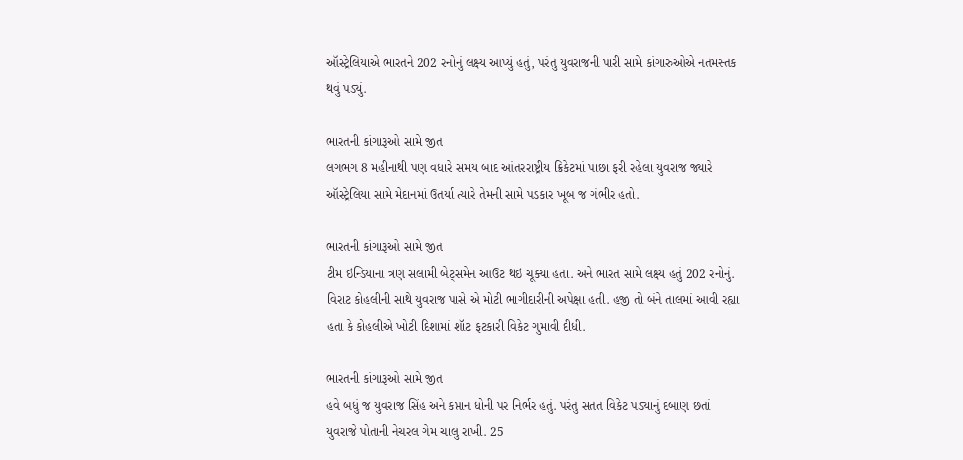ઑસ્ટ્રેલિયાએ ભારતને 202 રનોનું લક્ષ્ય આપ્યું હતું, પરંતુ યુવરાજની પારી સામે કાંગારુઓએ નતમસ્તક થવું પડ્યું.

ભારતની કાંગારૂઓ સામે જીત
લગભગ 8 મહીનાથી પણ વધારે સમય બાદ આંતરરાષ્ટ્રીય ક્રિકેટમાં પાછા ફરી રહેલા યુવરાજ જ્યારે ઑસ્ટ્રેલિયા સામે મેદાનમાં ઉતર્યા ત્યારે તેમની સામે પડકાર ખૂબ જ ગંભીર હતો.

ભારતની કાંગારૂઓ સામે જીત
ટીમ ઇન્ડિયાના ત્રણ સલામી બેટ્સમેન આઉટ થઇ ચૂક્યા હતા. અને ભારત સામે લક્ષ્ય હતું 202 રનોનું. વિરાટ કોહલીની સાથે યુવરાજ પાસે એ મોટી ભાગીદારીની અપેક્ષા હતી. હજી તો બંને તાલમાં આવી રહ્યા હતા કે કોહલીએ ખોટી દિશામાં શૉટ ફટકારી વિકેટ ગુમાવી દીધી.

ભારતની કાંગારૂઓ સામે જીત
હવે બધું જ યુવરાજ સિંહ અને કપ્તાન ધોની પર નિર્ભર હતું. પરંતુ સતત વિકેટ પડ્યાનું દબાણ છતાં યુવરાજે પોતાની નેચરલ ગેમ ચાલુ રાખી. 25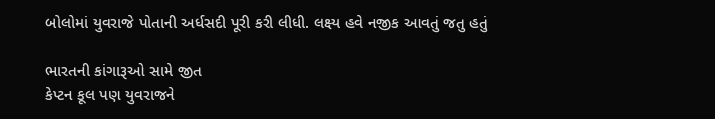બોલોમાં યુવરાજે પોતાની અર્ધસદી પૂરી કરી લીધી. લક્ષ્ય હવે નજીક આવતું જતુ હતું

ભારતની કાંગારૂઓ સામે જીત
કેપ્ટન કૂલ પણ યુવરાજને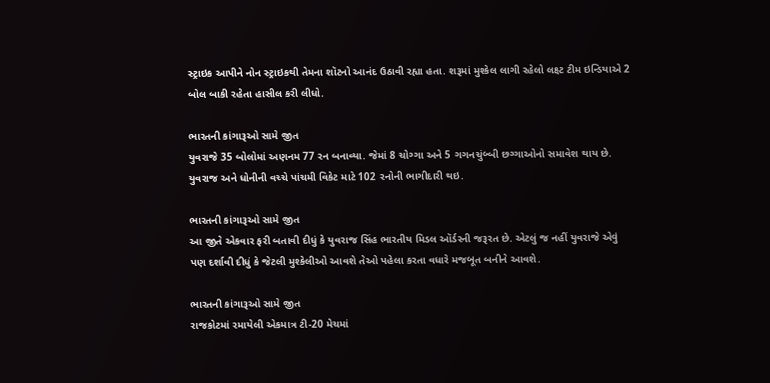સ્ટ્રાઇક આપીને નોન સ્ટ્રાઇકથી તેમના શૉટનો આનંદ ઉઠાવી રહ્યા હતા. શરૂમાં મુશ્કેલ લાગી રહેલો લક્ષ્ટ ટીમ ઇન્ડિયાએ 2 બોલ બાકી રહેતા હાસીલ કરી લીધો.

ભારતની કાંગારૂઓ સામે જીત
યુવરાજે 35 બોલોમાં અણનમ 77 રન બનાવ્યા. જેમાં 8 ચોગ્ગા અને 5 ગગનચુંબ્બી છગ્ગાઓનો સમાવેશ થાય છે. યુવરાજ અને ધોનીની વચ્ચે પાંચમી વિકેટ માટે 102 રનોની ભાગીદારી થઇ.

ભારતની કાંગારૂઓ સામે જીત
આ જીતે એકવાર ફરી બતાવી દીધું કે યુવરાજ સિંહ ભારતીય મિડલ ઑર્ડરની જરૂરત છે. એટલું જ નહીં યુવરાજે એવું પણ દર્શાવી દીધું કે જેટલી મુશ્કેલીઓ આવશે તેઓ પહેલા કરતા વધારે મજબૂત બનીને આવશે.

ભારતની કાંગારૂઓ સામે જીત
રાજકોટમાં રમાયેલી એકમાત્ર ટી-20 મેચમાં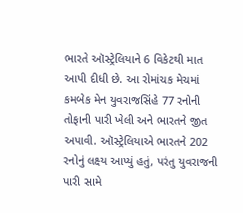ભારતે ઑસ્ટ્રેલિયાને 6 વિકેટથી માત આપી દીધી છે. આ રોમાંચક મેચમાં કમબેક મેન યુવરાજસિંહે 77 રનોની તોફાની પારી ખેલી અને ભારતને જીત અપાવી. ઑસ્ટ્રેલિયાએ ભારતને 202 રનોનું લક્ષ્ય આપ્યું હતું, પરંતુ યુવરાજની પારી સામે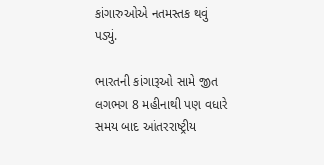કાંગારુઓએ નતમસ્તક થવું પડ્યું.

ભારતની કાંગારૂઓ સામે જીત
લગભગ 8 મહીનાથી પણ વધારે સમય બાદ આંતરરાષ્ટ્રીય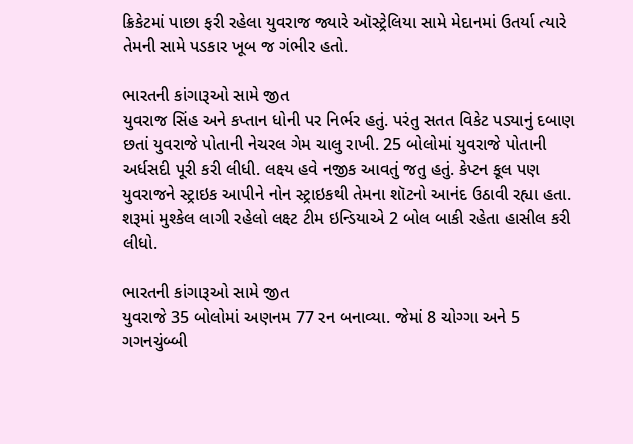ક્રિકેટમાં પાછા ફરી રહેલા યુવરાજ જ્યારે ઑસ્ટ્રેલિયા સામે મેદાનમાં ઉતર્યા ત્યારે તેમની સામે પડકાર ખૂબ જ ગંભીર હતો.

ભારતની કાંગારૂઓ સામે જીત
યુવરાજ સિંહ અને કપ્તાન ધોની પર નિર્ભર હતું. પરંતુ સતત વિકેટ પડ્યાનું દબાણ છતાં યુવરાજે પોતાની નેચરલ ગેમ ચાલુ રાખી. 25 બોલોમાં યુવરાજે પોતાની અર્ધસદી પૂરી કરી લીધી. લક્ષ્ય હવે નજીક આવતું જતુ હતું. કેપ્ટન કૂલ પણ યુવરાજને સ્ટ્રાઇક આપીને નોન સ્ટ્રાઇકથી તેમના શૉટનો આનંદ ઉઠાવી રહ્યા હતા. શરૂમાં મુશ્કેલ લાગી રહેલો લક્ષ્ટ ટીમ ઇન્ડિયાએ 2 બોલ બાકી રહેતા હાસીલ કરી લીધો.

ભારતની કાંગારૂઓ સામે જીત
યુવરાજે 35 બોલોમાં અણનમ 77 રન બનાવ્યા. જેમાં 8 ચોગ્ગા અને 5 ગગનચુંબ્બી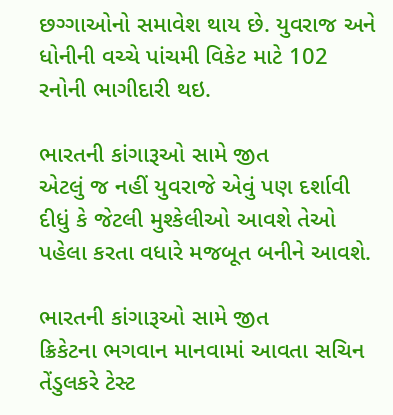છગ્ગાઓનો સમાવેશ થાય છે. યુવરાજ અને ધોનીની વચ્ચે પાંચમી વિકેટ માટે 102 રનોની ભાગીદારી થઇ.

ભારતની કાંગારૂઓ સામે જીત
એટલું જ નહીં યુવરાજે એવું પણ દર્શાવી દીધું કે જેટલી મુશ્કેલીઓ આવશે તેઓ પહેલા કરતા વધારે મજબૂત બનીને આવશે.

ભારતની કાંગારૂઓ સામે જીત
ક્રિકેટના ભગવાન માનવામાં આવતા સચિન તેંડુલકરે ટેસ્ટ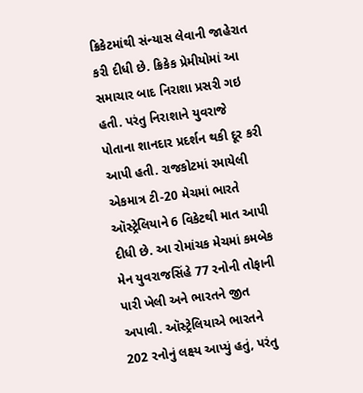ક્રિકેટમાંથી સંન્યાસ લેવાની જાહેરાત કરી દીધી છે. ક્રિકેક પ્રેમીયોમાં આ સમાચાર બાદ નિરાશા પ્રસરી ગઇ હતી. પરંતુ નિરાશાને યુવરાજે પોતાના શાનદાર પ્રદર્શન થકી દૂર કરી આપી હતી. રાજકોટમાં રમાયેલી એકમાત્ર ટી-20 મેચમાં ભારતે ઑસ્ટ્રેલિયાને 6 વિકેટથી માત આપી દીધી છે. આ રોમાંચક મેચમાં કમબેક મેન યુવરાજસિંહે 77 રનોની તોફાની પારી ખેલી અને ભારતને જીત અપાવી. ઑસ્ટ્રેલિયાએ ભારતને 202 રનોનું લક્ષ્ય આપ્યું હતું, પરંતુ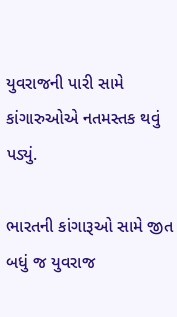યુવરાજની પારી સામે કાંગારુઓએ નતમસ્તક થવું પડ્યું.

ભારતની કાંગારૂઓ સામે જીત
બધું જ યુવરાજ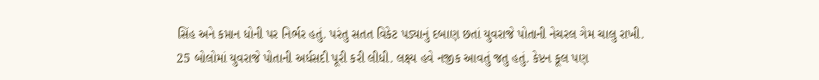સિંહ અને કપ્તાન ધોની પર નિર્ભર હતું. પરંતુ સતત વિકેટ પડ્યાનું દબાણ છતાં યુવરાજે પોતાની નેચરલ ગેમ ચાલુ રાખી. 25 બોલોમાં યુવરાજે પોતાની અર્ધસદી પૂરી કરી લીધી. લક્ષ્ય હવે નજીક આવતું જતુ હતું. કેપ્ટન કૂલ પણ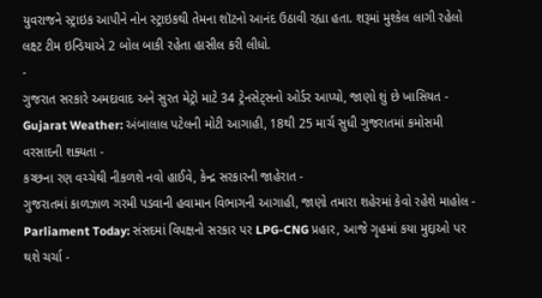યુવરાજને સ્ટ્રાઇક આપીને નોન સ્ટ્રાઇકથી તેમના શૉટનો આનંદ ઉઠાવી રહ્યા હતા. શરૂમાં મુશ્કેલ લાગી રહેલો લક્ષ્ટ ટીમ ઇન્ડિયાએ 2 બોલ બાકી રહેતા હાસીલ કરી લીધો.
-
ગુજરાત સરકારે અમદાવાદ અને સુરત મેટ્રો માટે 34 ટ્રેનસેટ્સનો ઓર્ડર આપ્યો, જાણો શું છે ખાસિયત -
Gujarat Weather: અંબાલાલ પટેલની મોટી આગાહી, 18થી 25 માર્ચ સુધી ગુજરાતમાં કમોસમી વરસાદની શક્યતા -
કચ્છના રણ વચ્ચેથી નીકળશે નવો હાઈવે, કેન્દ્ર સરકારની જાહેરાત -
ગુજરાતમાં કાળઝાળ ગરમી પડવાની હવામાન વિભાગની આગાહી, જાણો તમારા શહેરમાં કેવો રહેશે માહોલ -
Parliament Today: સંસદમાં વિપક્ષનો સરકાર પર LPG-CNG પ્રહાર, આજે ગૃહમાં કયા મુદ્દાઓ પર થશે ચર્ચા -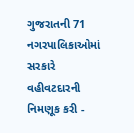ગુજરાતની 71 નગરપાલિકાઓમાં સરકારે વહીવટદારની નિમણૂક કરી -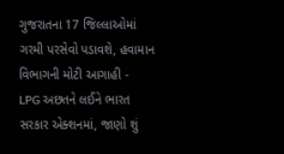ગુજરાતના 17 જિલ્લાઓમાં ગરમી પરસેવો પડાવશે, હવામાન વિભાગની મોટી આગાહી -
LPG અછતને લઈને ભારત સરકાર એક્શનમાં, જાણો શું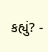કહ્યું? -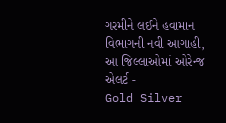ગરમીને લઈને હવામાન વિભાગની નવી આગાહી, આ જિલ્લાઓમાં ઓરેન્જ એલર્ટ -
Gold Silver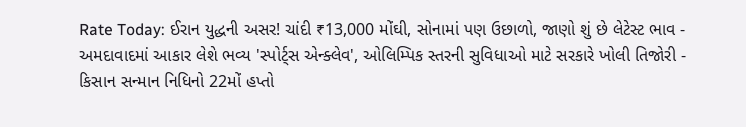Rate Today: ઈરાન યુદ્ધની અસર! ચાંદી ₹13,000 મોંઘી, સોનામાં પણ ઉછાળો, જાણો શું છે લેટેસ્ટ ભાવ -
અમદાવાદમાં આકાર લેશે ભવ્ય 'સ્પોર્ટ્સ એન્ક્લેવ', ઓલિમ્પિક સ્તરની સુવિધાઓ માટે સરકારે ખોલી તિજોરી -
કિસાન સન્માન નિધિનો 22મોં હપ્તો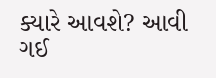ક્યારે આવશે? આવી ગઈ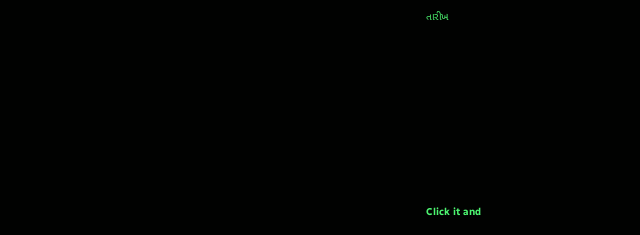તારીખ












Click it and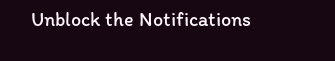Unblock the Notifications